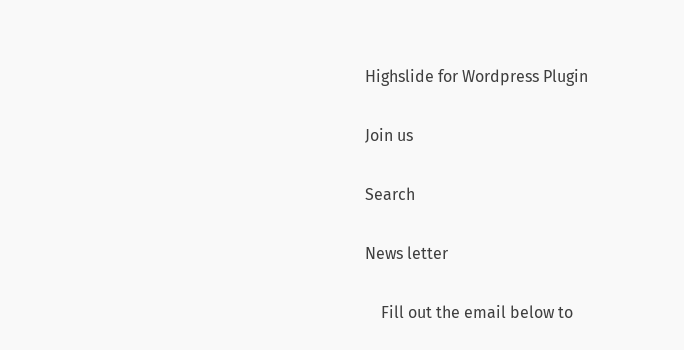Highslide for Wordpress Plugin

Join us

Search

News letter

    Fill out the email below to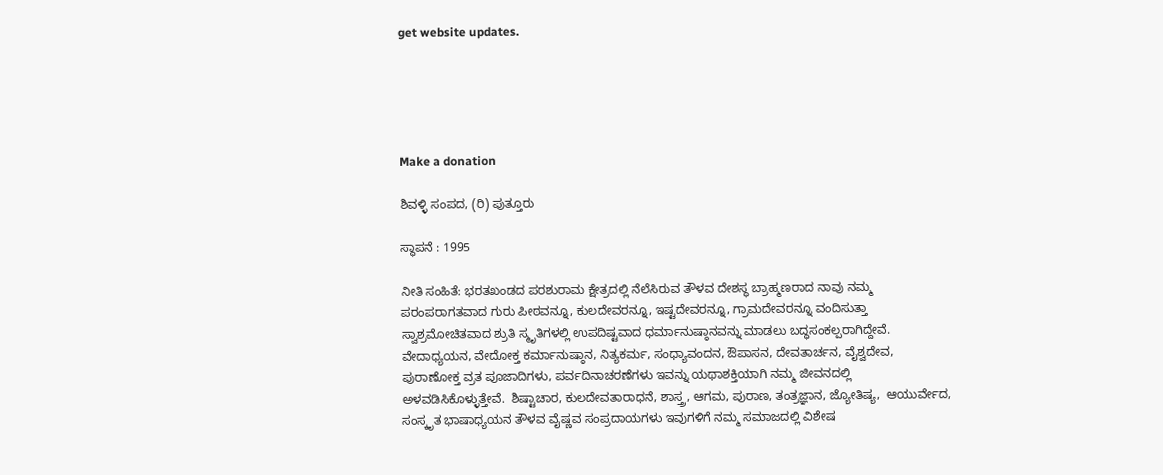get website updates.





Make a donation

ಶಿವಳ್ಳಿ ಸಂಪದ, (ರಿ) ಪುತ್ತೂರು

ಸ್ಥಾಪನೆ : 1995

ನೀತಿ ಸಂಹಿತೆ: ಭರತಖಂಡದ ಪರಶುರಾಮ ಕ್ಷೇತ್ರದಲ್ಲಿ ನೆಲೆಸಿರುವ ತೌಳವ ದೇಶಸ್ಥ ಬ್ರಾಹ್ಮಣರಾದ ನಾವು ನಮ್ಮ ಪರಂಪರಾಗತವಾದ ಗುರು ಪೀಠವನ್ನೂ, ಕುಲದೇವರನ್ನೂ, ಇಷ್ಟದೇವರನ್ನೂ, ಗ್ರಾಮದೇವರನ್ನೂ ವಂದಿಸುತ್ತಾ ಸ್ವಾಶ್ರಮೋಚಿತವಾದ ಶ್ರುತಿ ಸ್ಮೃತಿಗಳಲ್ಲಿ ಉಪದಿಷ್ಟವಾದ ಧರ್ಮಾನುಷ್ಠಾನವನ್ನು ಮಾಡಲು ಬದ್ಧಸಂಕಲ್ಪರಾಗಿದ್ದೇವೆ.  ವೇದಾಧ್ಯಯನ, ವೇದೋಕ್ತ ಕರ್ಮಾನುಷ್ಠಾನ, ನಿತ್ಯಕರ್ಮ, ಸಂಧ್ಯಾವಂದನ, ಔಪಾಸನ, ದೇವತಾರ್ಚನ, ವೈಶ್ವದೇವ, ಪುರಾಣೋಕ್ತ ವ್ರತ ಪೂಜಾದಿಗಳು, ಪರ್ವದಿನಾಚರಣೆಗಳು ಇವನ್ನು ಯಥಾಶಕ್ತಿಯಾಗಿ ನಮ್ಮ ಜೀವನದಲ್ಲಿ ಅಳವಡಿಸಿಕೊಳ್ಳುತ್ತೇವೆ.  ಶಿಷ್ಟಾಚಾರ, ಕುಲದೇವತಾರಾಧನೆ, ಶಾಸ್ತ್ರ, ಆಗಮ, ಪುರಾಣ, ತಂತ್ರಜ್ಞಾನ, ಜ್ಯೋತಿಷ್ಯ,  ಆಯುರ್ವೇದ, ಸಂಸ್ಕೃತ ಭಾಷಾಧ್ಯಯನ ತೌಳವ ವೈಷ್ಣವ ಸಂಪ್ರದಾಯಗಳು ಇವುಗಳಿಗೆ ನಮ್ಮ ಸಮಾಜದಲ್ಲಿ ವಿಶೇಷ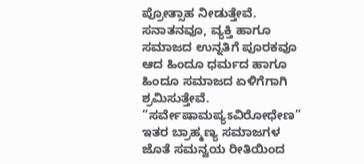ಪ್ರೋತ್ಸಾಹ ನೀಡುತ್ತೇವೆ.  ಸನಾತನವೂ, ವ್ಯಕ್ತಿ ಹಾಗೂ ಸಮಾಜದ ಉನ್ನತಿಗೆ ಪೂರಕವೂ ಆದ ಹಿಂದೂ ಧರ್ಮದ ಹಾಗೂ ಹಿಂದೂ ಸಮಾಜದ ಏಳಿಗೆಗಾಗಿ ಶ್ರಮಿಸುತ್ತೇವೆ.  “ಸರ್ವೇಷಾಮಪ್ಯಽವಿರೋಧೇಣ”  ಇತರ ಬ್ರಾಹ್ಮಣ್ಯ ಸಮಾಜಗಳ ಜೊತೆ ಸಮನ್ವಯ ರೀತಿಯಿಂದ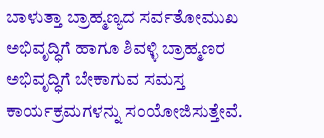ಬಾಳುತ್ತಾ ಬ್ರಾಹ್ಮಣ್ಯದ ಸರ್ವತೋಮುಖ ಅಭಿವೃದ್ಧಿಗೆ ಹಾಗೂ ಶಿವಳ್ಳಿ ಬ್ರಾಹ್ಮಣರ ಅಭಿವೃದ್ಧಿಗೆ ಬೇಕಾಗುವ ಸಮಸ್ತ ಕಾರ್ಯಕ್ರಮಗಳನ್ನು ಸಂಯೋಜಿಸುತ್ತೇವೆ.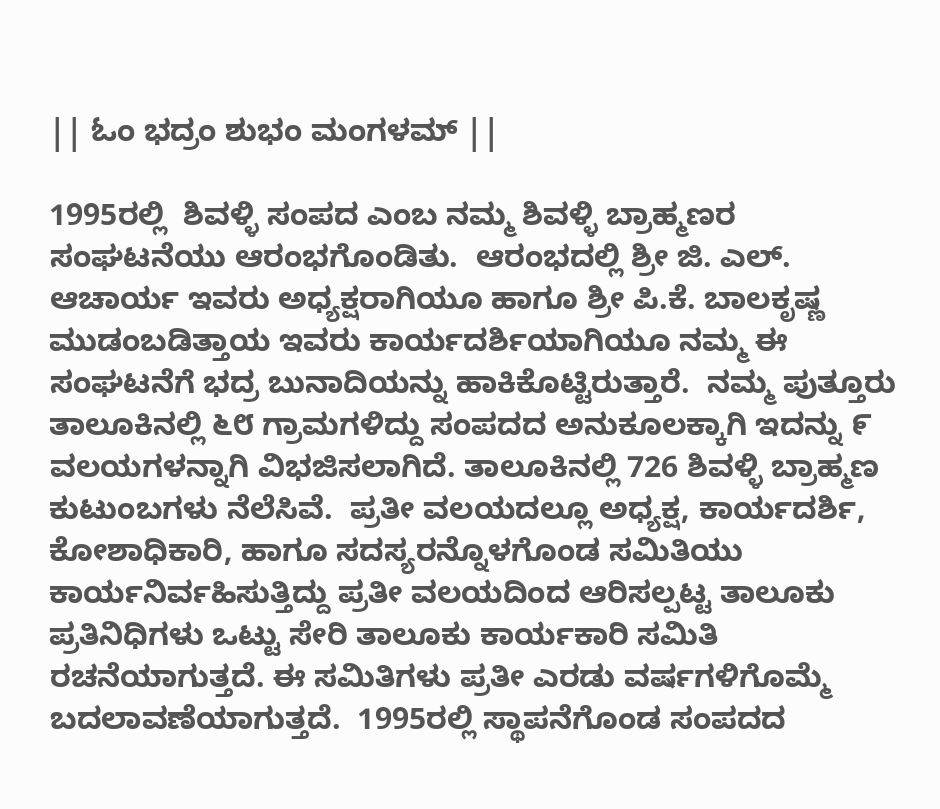|| ಓಂ ಭದ್ರಂ ಶುಭಂ ಮಂಗಳಮ್ ||

1995ರಲ್ಲಿ  ಶಿವಳ್ಳಿ ಸಂಪದ ಎಂಬ ನಮ್ಮ ಶಿವಳ್ಳಿ ಬ್ರಾಹ್ಮಣರ  ಸಂಘಟನೆಯು ಆರಂಭಗೊಂಡಿತು.  ಆರಂಭದಲ್ಲಿ ಶ್ರೀ ಜಿ. ಎಲ್. ಆಚಾರ್ಯ ಇವರು ಅಧ್ಯಕ್ಷರಾಗಿಯೂ ಹಾಗೂ ಶ್ರೀ ಪಿ.ಕೆ. ಬಾಲಕೃಷ್ಣ ಮುಡಂಬಡಿತ್ತಾಯ ಇವರು ಕಾರ್ಯದರ್ಶಿಯಾಗಿಯೂ ನಮ್ಮ ಈ ಸಂಘಟನೆಗೆ ಭದ್ರ ಬುನಾದಿಯನ್ನು ಹಾಕಿಕೊಟ್ಟಿರುತ್ತಾರೆ.  ನಮ್ಮ ಪುತ್ತೂರು ತಾಲೂಕಿನಲ್ಲಿ ೬೮ ಗ್ರಾಮಗಳಿದ್ದು ಸಂಪದದ ಅನುಕೂಲಕ್ಕಾಗಿ ಇದನ್ನು ೯ ವಲಯಗಳನ್ನಾಗಿ ವಿಭಜಿಸಲಾಗಿದೆ. ತಾಲೂಕಿನಲ್ಲಿ 726 ಶಿವಳ್ಳಿ ಬ್ರಾಹ್ಮಣ ಕುಟುಂಬಗಳು ನೆಲೆಸಿವೆ.  ಪ್ರತೀ ವಲಯದಲ್ಲೂ ಅಧ್ಯಕ್ಷ, ಕಾರ್ಯದರ್ಶಿ, ಕೋಶಾಧಿಕಾರಿ, ಹಾಗೂ ಸದಸ್ಯರನ್ನೊಳಗೊಂಡ ಸಮಿತಿಯು ಕಾರ್ಯನಿರ್ವಹಿಸುತ್ತಿದ್ದು ಪ್ರತೀ ವಲಯದಿಂದ ಆರಿಸಲ್ಪಟ್ಟ ತಾಲೂಕು ಪ್ರತಿನಿಧಿಗಳು ಒಟ್ಟು ಸೇರಿ ತಾಲೂಕು ಕಾರ್ಯಕಾರಿ ಸಮಿತಿ ರಚನೆಯಾಗುತ್ತದೆ. ಈ ಸಮಿತಿಗಳು ಪ್ರತೀ ಎರಡು ವರ್ಷಗಳಿಗೊಮ್ಮೆ ಬದಲಾವಣೆಯಾಗುತ್ತದೆ.  1995ರಲ್ಲಿ ಸ್ಥಾಪನೆಗೊಂಡ ಸಂಪದದ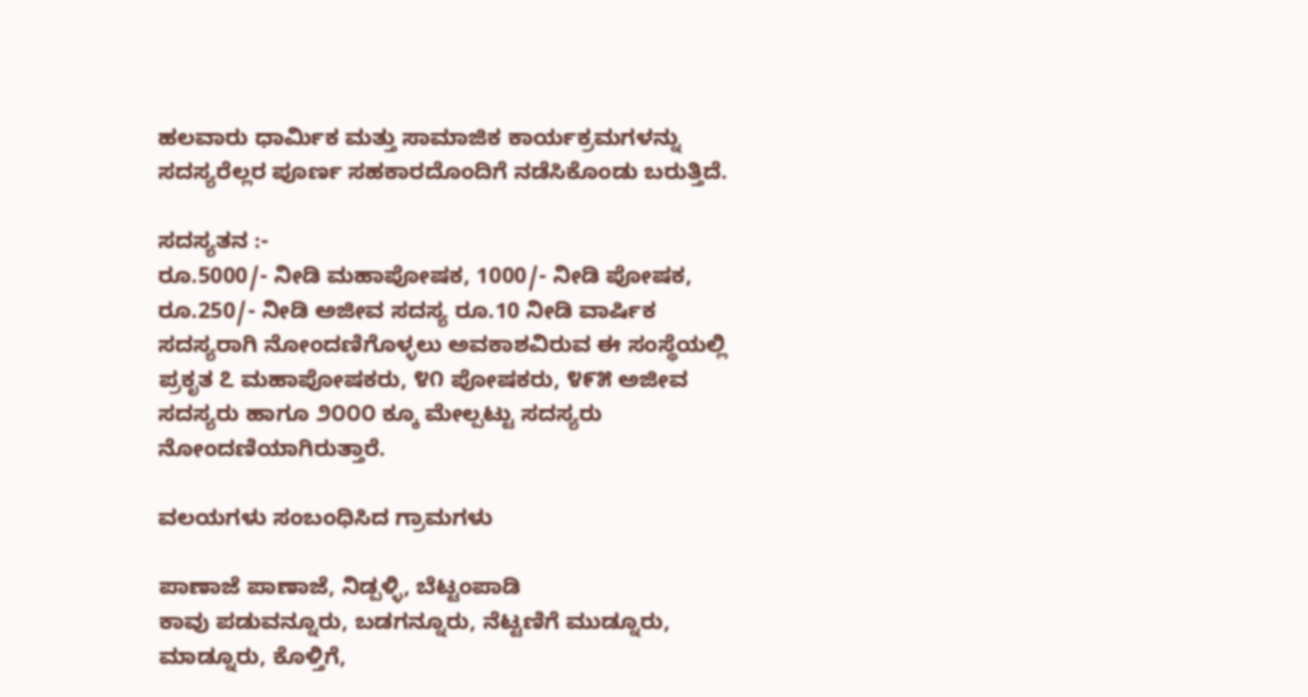ಹಲವಾರು ಧಾರ್ಮಿಕ ಮತ್ತು ಸಾಮಾಜಿಕ ಕಾರ್ಯಕ್ರಮಗಳನ್ನು ಸದಸ್ಯರೆಲ್ಲರ ಪೂರ್ಣ ಸಹಕಾರದೊಂದಿಗೆ ನಡೆಸಿಕೊಂಡು ಬರುತ್ತಿದೆ.

ಸದಸ್ಯತನ :-
ರೂ.5000/- ನೀಡಿ ಮಹಾಪೋಷಕ, 1000/- ನೀಡಿ ಪೋಷಕ, ರೂ.250/- ನೀಡಿ ಅಜೀವ ಸದಸ್ಯ ರೂ.10 ನೀಡಿ ವಾರ್ಷಿಕ ಸದಸ್ಯರಾಗಿ ನೋಂದಣಿಗೊಳ್ಳಲು ಅವಕಾಶವಿರುವ ಈ ಸಂಸ್ಥೆಯಲ್ಲಿ ಪ್ರಕೃತ ೭ ಮಹಾಪೋಷಕರು, ೪೧ ಪೋಷಕರು, ೪೯೫ ಅಜೀವ ಸದಸ್ಯರು ಹಾಗೂ ೨೦೦೦ ಕ್ಕೂ ಮೇಲ್ಪಟ್ಟು ಸದಸ್ಯರು ನೋಂದಣಿಯಾಗಿರುತ್ತಾರೆ.

ವಲಯಗಳು ಸಂಬಂಧಿಸಿದ ಗ್ರಾಮಗಳು

ಪಾಣಾಜೆ ಪಾಣಾಜೆ, ನಿಡ್ಪಳ್ಳಿ, ಬೆಟ್ಟಂಪಾಡಿ
ಕಾವು ಪಡುವನ್ನೂರು, ಬಡಗನ್ನೂರು, ನೆಟ್ಟಣಿಗೆ ಮುಡ್ನೂರು, ಮಾಡ್ನೂರು, ಕೊಳ್ತಿಗೆ,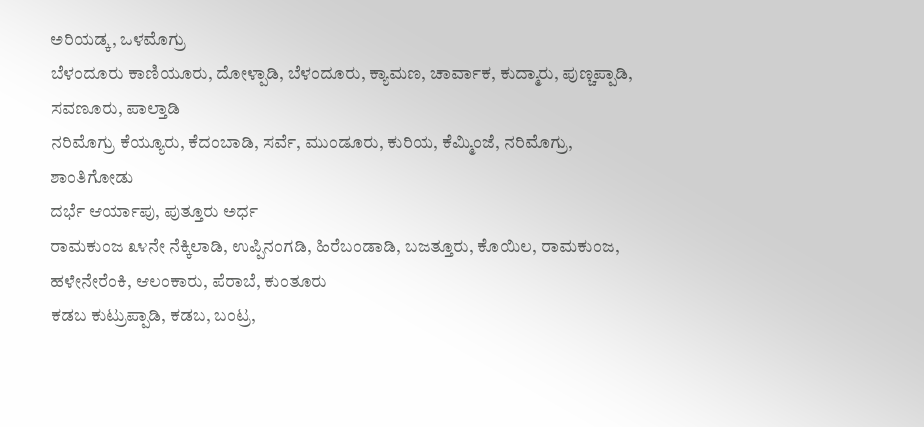ಅರಿಯಡ್ಕ, ಒಳಮೊಗ್ರು
ಬೆಳಂದೂರು ಕಾಣಿಯೂರು, ದೋಳ್ಪಾಡಿ, ಬೆಳಂದೂರು, ಕ್ಯಾಮಣ, ಚಾರ್ವಾಕ, ಕುದ್ಮಾರು, ಪುಣ್ಚಪ್ಪಾಡಿ, ಸವಣೂರು, ಪಾಲ್ತಾಡಿ
ನರಿಮೊಗ್ರು ಕೆಯ್ಯೂರು, ಕೆದಂಬಾಡಿ, ಸರ್ವೆ, ಮುಂಡೂರು, ಕುರಿಯ, ಕೆಮ್ಮಿಂಜೆ, ನರಿಮೊಗ್ರು, ಶಾಂತಿಗೋಡು
ದರ್ಭೆ ಆರ್ಯಾಪು, ಪುತ್ತೂರು ಅರ್ಧ
ರಾಮಕುಂಜ ೩೪ನೇ ನೆಕ್ಕಿಲಾಡಿ, ಉಪ್ಪಿನಂಗಡಿ, ಹಿರೆಬಂಡಾಡಿ, ಬಜತ್ತೂರು, ಕೊಯಿಲ, ರಾಮಕುಂಜ, ಹಳೇನೇರೆಂಕಿ, ಆಲಂಕಾರು, ಪೆರಾಬೆ, ಕುಂತೂರು
ಕಡಬ ಕುಟ್ರುಪ್ಪಾಡಿ, ಕಡಬ, ಬಂಟ್ರ,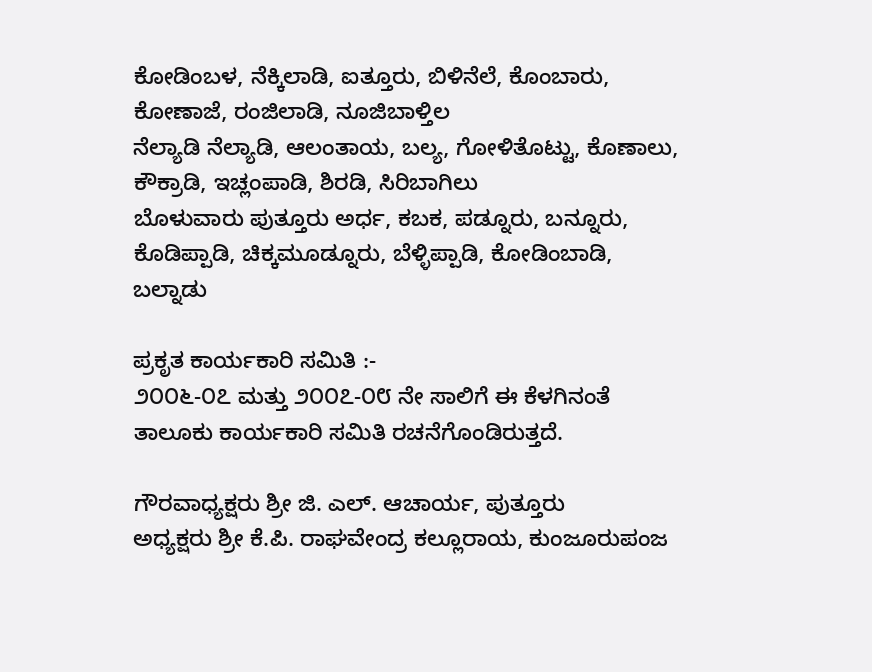ಕೋಡಿಂಬಳ, ನೆಕ್ಕಿಲಾಡಿ, ಐತ್ತೂರು, ಬಿಳಿನೆಲೆ, ಕೊಂಬಾರು, ಕೋಣಾಜೆ, ರಂಜಿಲಾಡಿ, ನೂಜಿಬಾಳ್ತಿಲ
ನೆಲ್ಯಾಡಿ ನೆಲ್ಯಾಡಿ, ಆಲಂತಾಯ, ಬಲ್ಯ, ಗೋಳಿತೊಟ್ಟು, ಕೊಣಾಲು, ಕೌಕ್ರಾಡಿ, ಇಚ್ಲಂಪಾಡಿ, ಶಿರಡಿ, ಸಿರಿಬಾಗಿಲು
ಬೊಳುವಾರು ಪುತ್ತೂರು ಅರ್ಧ, ಕಬಕ, ಪಡ್ನೂರು, ಬನ್ನೂರು, ಕೊಡಿಪ್ಪಾಡಿ, ಚಿಕ್ಕಮೂಡ್ನೂರು, ಬೆಳ್ಳಿಪ್ಪಾಡಿ, ಕೋಡಿಂಬಾಡಿ, ಬಲ್ನಾಡು

ಪ್ರಕೃತ ಕಾರ್ಯಕಾರಿ ಸಮಿತಿ :-
೨೦೦೬-೦೭ ಮತ್ತು ೨೦೦೭-೦೮ ನೇ ಸಾಲಿಗೆ ಈ ಕೆಳಗಿನಂತೆ ತಾಲೂಕು ಕಾರ್ಯಕಾರಿ ಸಮಿತಿ ರಚನೆಗೊಂಡಿರುತ್ತದೆ.

ಗೌರವಾಧ್ಯಕ್ಷರು ಶ್ರೀ ಜಿ. ಎಲ್. ಆಚಾರ್ಯ, ಪುತ್ತೂರು
ಅಧ್ಯಕ್ಷರು ಶ್ರೀ ಕೆ.ಪಿ. ರಾಘವೇಂದ್ರ ಕಲ್ಲೂರಾಯ, ಕುಂಜೂರುಪಂಜ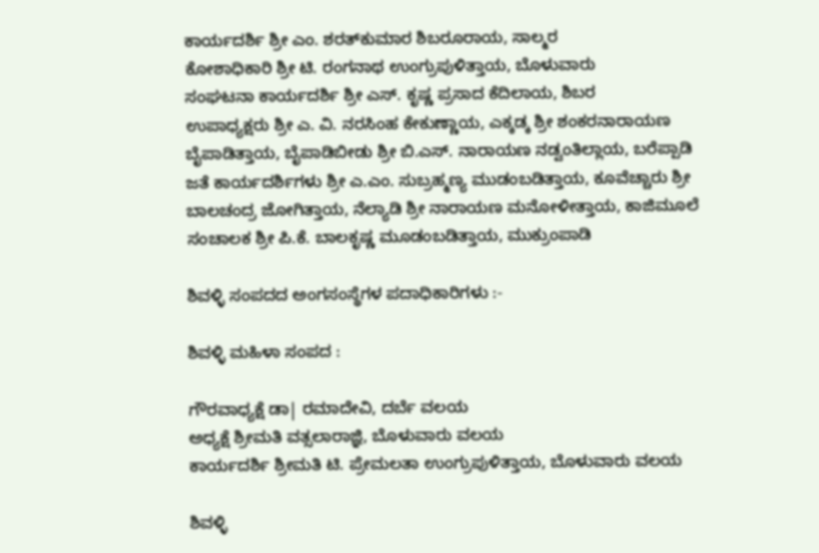ಕಾರ್ಯದರ್ಶಿ ಶ್ರೀ ಎಂ. ಶರತ್‌ಕುಮಾರ ಶಿಬರೂರಾಯ, ಸಾಲ್ಮರ
ಕೋಶಾಧಿಕಾರಿ ಶ್ರೀ ಟಿ. ರಂಗನಾಥ ಉಂಗ್ರುಪುಳಿತ್ತಾಯ, ಬೊಳುವಾರು
ಸಂಘಟನಾ ಕಾರ್ಯದರ್ಶಿ ಶ್ರೀ ಎಸ್. ಕೃಷ್ಣ ಪ್ರಸಾದ ಕೆದಿಲಾಯ, ಶಿಬರ
ಉಪಾಧ್ಯಕ್ಷರು ಶ್ರೀ ಎ. ವಿ. ನರಸಿಂಹ ಕೇಕುಣ್ಣಾಯ, ಎಕ್ಕಡ್ಕ ಶ್ರೀ ಶಂಕರನಾರಾಯಣ ಬೈಪಾಡಿತ್ತಾಯ, ಬೈಪಾಡಿಬೀಡು ಶ್ರೀ ಬಿ.ಎಸ್. ನಾರಾಯಣ ನಡ್ವಂತಿಲ್ಲಾಯ, ಬರೆಪ್ಪಾಡಿ
ಜತೆ ಕಾರ್ಯದರ್ಶಿಗಳು ಶ್ರೀ ಎ.ಎಂ. ಸುಬ್ರಹ್ಮಣ್ಯ ಮುಡಂಬಡಿತ್ತಾಯ, ಕೂವೆಚ್ಚಾರು ಶ್ರೀ ಬಾಲಚಂದ್ರ ಜೋಗಿತ್ತಾಯ, ನೆಲ್ಯಾಡಿ ಶ್ರೀ ನಾರಾಯಣ ಮನೋಳೀತ್ತಾಯ, ಕಾಜಿಮೂಲೆ
ಸಂಚಾಲಕ ಶ್ರೀ ಪಿ.ಕೆ. ಬಾಲಕೃಷ್ಣ ಮೂಡಂಬಡಿತ್ತಾಯ, ಮುಕ್ರುಂಪಾಡಿ

ಶಿವಳ್ಳಿ ಸಂಪದದ ಅಂಗಸಂಸ್ಥೆಗಳ ಪದಾಧಿಕಾರಿಗಳು :-

ಶಿವಳ್ಳಿ ಮಹಿಳಾ ಸಂಪದ :

ಗೌರವಾಧ್ಯಕ್ಷೆ ಡಾ| ರಮಾದೇವಿ, ದರ್ಬೆ ವಲಯ
ಅಧ್ಯಕ್ಷೆ ಶ್ರೀಮತಿ ವತ್ಸಲಾರಾಜ್ಞಿ, ಬೊಳುವಾರು ವಲಯ
ಕಾರ್ಯದರ್ಶಿ ಶ್ರೀಮತಿ ಟಿ. ಪ್ರೇಮಲತಾ ಉಂಗ್ರುಪುಳಿತ್ತಾಯ, ಬೊಳುವಾರು ವಲಯ

ಶಿವಳ್ಳಿ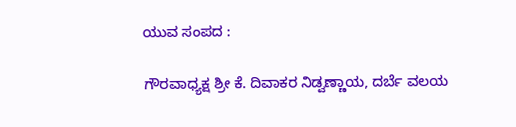ಯುವ ಸಂಪದ :

ಗೌರವಾಧ್ಯಕ್ಷ ಶ್ರೀ ಕೆ. ದಿವಾಕರ ನಿಡ್ವಣ್ಣಾಯ, ದರ್ಬೆ ವಲಯ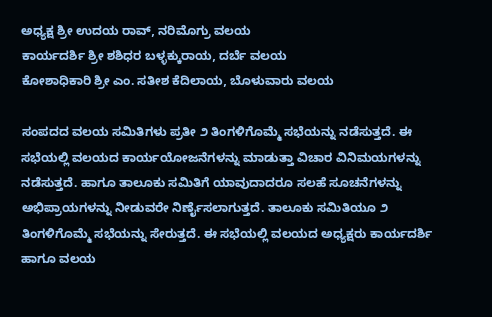ಅಧ್ಯಕ್ಷ ಶ್ರೀ ಉದಯ ರಾವ್, ನರಿಮೊಗ್ರು ವಲಯ
ಕಾರ್ಯದರ್ಶಿ ಶ್ರೀ ಶಶಿಧರ ಬಳ್ಳಕ್ಕುರಾಯ, ದರ್ಬೆ ವಲಯ
ಕೋಶಾಧಿಕಾರಿ ಶ್ರೀ ಎಂ. ಸತೀಶ ಕೆದಿಲಾಯ, ಬೊಳುವಾರು ವಲಯ

ಸಂಪದದ ವಲಯ ಸಮಿತಿಗಳು ಪ್ರತೀ ೨ ತಿಂಗಳಿಗೊಮ್ಮೆ ಸಭೆಯನ್ನು ನಡೆಸುತ್ತದೆ. ಈ ಸಭೆಯಲ್ಲಿ ವಲಯದ ಕಾರ್ಯಯೋಜನೆಗಳನ್ನು ಮಾಡುತ್ತಾ ವಿಚಾರ ವಿನಿಮಯಗಳನ್ನು ನಡೆಸುತ್ತದೆ. ಹಾಗೂ ತಾಲೂಕು ಸಮಿತಿಗೆ ಯಾವುದಾದರೂ ಸಲಹೆ ಸೂಚನೆಗಳನ್ನು ಅಭಿಪ್ರಾಯಗಳನ್ನು ನೀಡುವರೇ ನಿರ್ಣೈಸಲಾಗುತ್ತದೆ. ತಾಲೂಕು ಸಮಿತಿಯೂ ೨ ತಿಂಗಳಿಗೊಮ್ಮೆ ಸಭೆಯನ್ನು ಸೇರುತ್ತದೆ. ಈ ಸಭೆಯಲ್ಲಿ ವಲಯದ ಅಧ್ಯಕ್ಷರು ಕಾರ್ಯದರ್ಶಿ ಹಾಗೂ ವಲಯ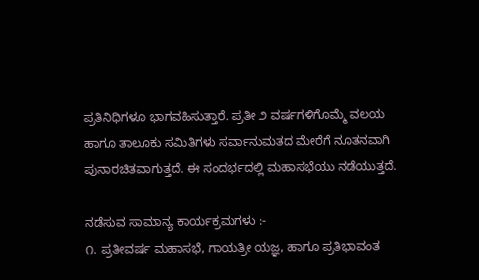ಪ್ರತಿನಿಧಿಗಳೂ ಭಾಗವಹಿಸುತ್ತಾರೆ. ಪ್ರತೀ ೨ ವರ್ಷಗಳಿಗೊಮ್ಮೆ ವಲಯ ಹಾಗೂ ತಾಲೂಕು ಸಮಿತಿಗಳು ಸರ್ವಾನುಮತದ ಮೇರೆಗೆ ನೂತನವಾಗಿ ಪುನಾರಚಿತವಾಗುತ್ತದೆ. ಈ ಸಂದರ್ಭದಲ್ಲಿ ಮಹಾಸಭೆಯು ನಡೆಯುತ್ತದೆ.

ನಡೆಸುವ ಸಾಮಾನ್ಯ ಕಾರ್ಯಕ್ರಮಗಳು :-
೧. ಪ್ರತೀವರ್ಷ ಮಹಾಸಭೆ, ಗಾಯತ್ರೀ ಯಜ್ಞ, ಹಾಗೂ ಪ್ರತಿಭಾವಂತ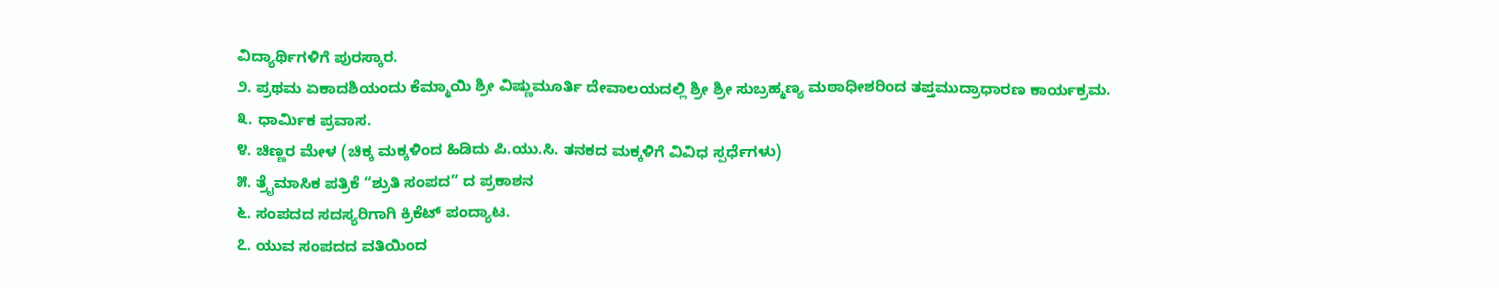ವಿದ್ಯಾರ್ಥಿಗಳಿಗೆ ಪುರಸ್ಕಾರ.
೨. ಪ್ರಥಮ ಏಕಾದಶಿಯಂದು ಕೆಮ್ಮಾಯಿ ಶ್ರೀ ವಿಷ್ಣುಮೂರ್ತಿ ದೇವಾಲಯದಲ್ಲಿ ಶ್ರೀ ಶ್ರೀ ಸುಬ್ರಹ್ಮಣ್ಯ ಮಠಾಧೀಶರಿಂದ ತಪ್ತಮುದ್ರಾಧಾರಣ ಕಾರ್ಯಕ್ರಮ.
೩. ಧಾರ್ಮಿಕ ಪ್ರವಾಸ.
೪. ಚಿಣ್ಣರ ಮೇಳ (ಚಿಕ್ಕ ಮಕ್ಕಳಿಂದ ಹಿಡಿದು ಪಿ.ಯು.ಸಿ. ತನಕದ ಮಕ್ಕಳಿಗೆ ವಿವಿಧ ಸ್ಪರ್ಧೆಗಳು)
೫. ತ್ರೈಮಾಸಿಕ ಪತ್ರಿಕೆ “ಶ್ರುತಿ ಸಂಪದ” ದ ಪ್ರಕಾಶನ
೬. ಸಂಪದದ ಸದಸ್ಯರಿಗಾಗಿ ಕ್ರಿಕೆಟ್ ಪಂದ್ಯಾಟ.
೭. ಯುವ ಸಂಪದದ ವತಿಯಿಂದ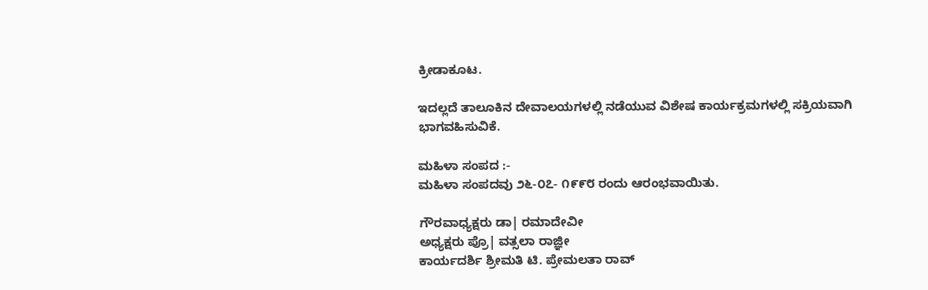ಕ್ರೀಡಾಕೂಟ.

ಇದಲ್ಲದೆ ತಾಲೂಕಿನ ದೇವಾಲಯಗಳಲ್ಲಿ ನಡೆಯುವ ವಿಶೇಷ ಕಾರ್ಯಕ್ರಮಗಳಲ್ಲಿ ಸಕ್ರಿಯವಾಗಿ ಭಾಗವಹಿಸುವಿಕೆ.

ಮಹಿಳಾ ಸಂಪದ :-
ಮಹಿಳಾ ಸಂಪದವು ೨೬-೦೭- ೧೯೯೮ ರಂದು ಆರಂಭವಾಯಿತು.

ಗೌರವಾಧ್ಯಕ್ಷರು ಡಾ| ರಮಾದೇವೀ
ಅಧ್ಯಕ್ಷರು ಪ್ರೊ| ವತ್ಸಲಾ ರಾಜ್ಞೀ
ಕಾರ್ಯದರ್ಶಿ ಶ್ರೀಮತಿ ಟಿ. ಪ್ರೇಮಲತಾ ರಾವ್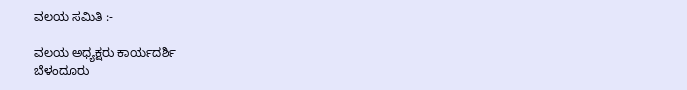ವಲಯ ಸಮಿತಿ :-

ವಲಯ ಅಧ್ಯಕ್ಷರು ಕಾರ್ಯದರ್ಶಿ
ಬೆಳಂದೂರು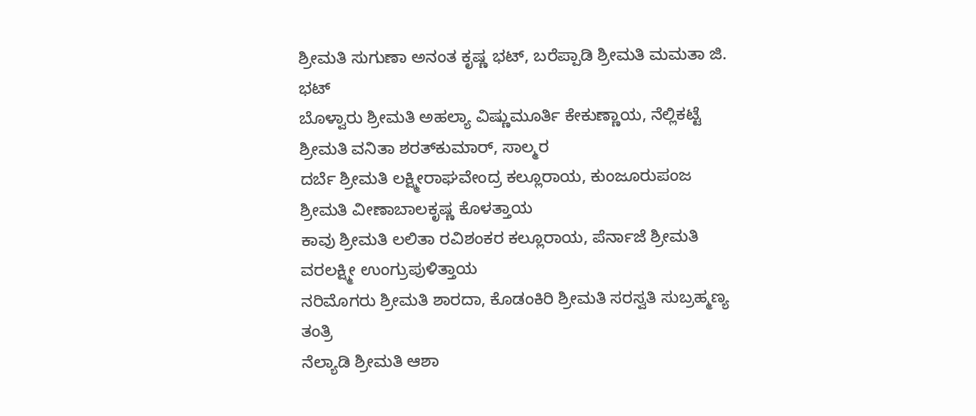ಶ್ರೀಮತಿ ಸುಗುಣಾ ಅನಂತ ಕೃಷ್ಣ ಭಟ್, ಬರೆಪ್ಪಾಡಿ ಶ್ರೀಮತಿ ಮಮತಾ ಜಿ. ಭಟ್
ಬೊಳ್ವಾರು ಶ್ರೀಮತಿ ಅಹಲ್ಯಾ ವಿಷ್ಣುಮೂರ್ತಿ ಕೇಕುಣ್ಣಾಯ, ನೆಲ್ಲಿಕಟ್ಟೆ ಶ್ರೀಮತಿ ವನಿತಾ ಶರತ್‌ಕುಮಾರ್, ಸಾಲ್ಮರ
ದರ್ಬೆ ಶ್ರೀಮತಿ ಲಕ್ಷ್ಮೀರಾಘವೇಂದ್ರ ಕಲ್ಲೂರಾಯ, ಕುಂಜೂರುಪಂಜ ಶ್ರೀಮತಿ ವೀಣಾಬಾಲಕೃಷ್ಣ ಕೊಳತ್ತಾಯ
ಕಾವು ಶ್ರೀಮತಿ ಲಲಿತಾ ರವಿಶಂಕರ ಕಲ್ಲೂರಾಯ, ಪೆರ್ನಾಜೆ ಶ್ರೀಮತಿ ವರಲಕ್ಷ್ಮೀ ಉಂಗ್ರುಪುಳಿತ್ತಾಯ
ನರಿಮೊಗರು ಶ್ರೀಮತಿ ಶಾರದಾ, ಕೊಡಂಕಿರಿ ಶ್ರೀಮತಿ ಸರಸ್ವತಿ ಸುಬ್ರಹ್ಮಣ್ಯ ತಂತ್ರಿ
ನೆಲ್ಯಾಡಿ ಶ್ರೀಮತಿ ಆಶಾ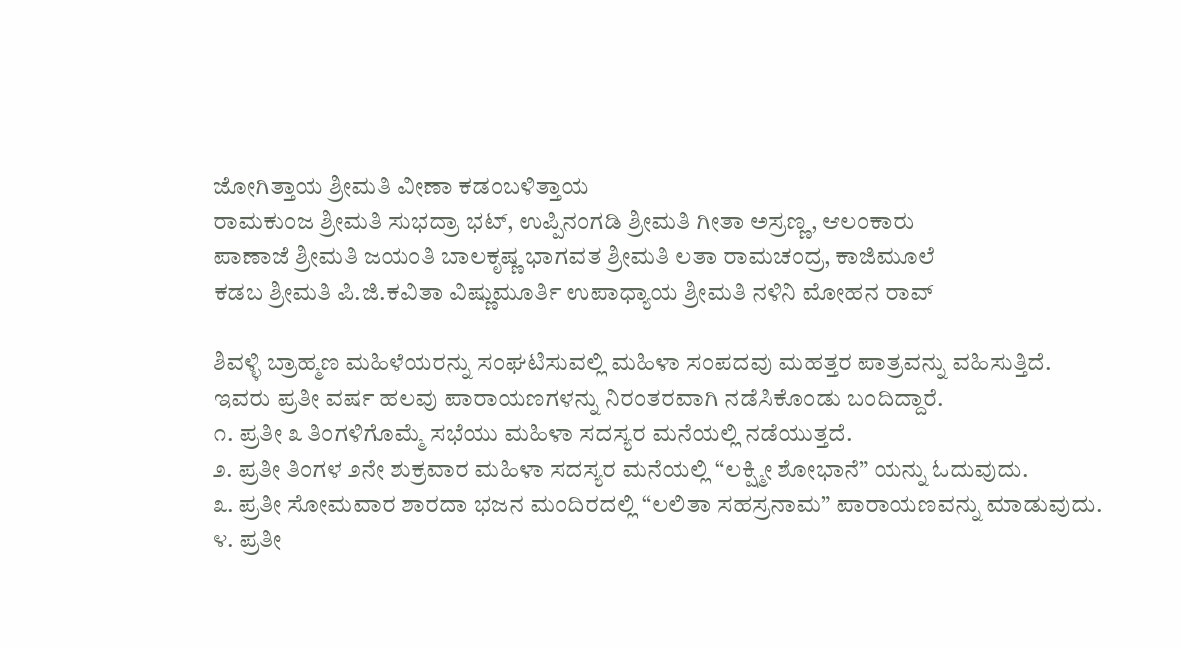ಜೋಗಿತ್ತಾಯ ಶ್ರೀಮತಿ ವೀಣಾ ಕಡಂಬಳಿತ್ತಾಯ
ರಾಮಕುಂಜ ಶ್ರೀಮತಿ ಸುಭದ್ರಾ ಭಟ್, ಉಪ್ಪಿನಂಗಡಿ ಶ್ರೀಮತಿ ಗೀತಾ ಅಸ್ರಣ್ಣ, ಆಲಂಕಾರು
ಪಾಣಾಜೆ ಶ್ರೀಮತಿ ಜಯಂತಿ ಬಾಲಕೃಷ್ಣ ಭಾಗವತ ಶ್ರೀಮತಿ ಲತಾ ರಾಮಚಂದ್ರ, ಕಾಜಿಮೂಲೆ
ಕಡಬ ಶ್ರೀಮತಿ ಪಿ.ಜಿ.ಕವಿತಾ ವಿಷ್ಣುಮೂರ್ತಿ ಉಪಾಧ್ಯಾಯ ಶ್ರೀಮತಿ ನಳಿನಿ ಮೋಹನ ರಾವ್

ಶಿವಳ್ಳಿ ಬ್ರಾಹ್ಮಣ ಮಹಿಳೆಯರನ್ನು ಸಂಘಟಿಸುವಲ್ಲಿ ಮಹಿಳಾ ಸಂಪದವು ಮಹತ್ತರ ಪಾತ್ರವನ್ನು ವಹಿಸುತ್ತಿದೆ.
ಇವರು ಪ್ರತೀ ವರ್ಷ ಹಲವು ಪಾರಾಯಣಗಳನ್ನು ನಿರಂತರವಾಗಿ ನಡೆಸಿಕೊಂಡು ಬಂದಿದ್ದಾರೆ.
೧. ಪ್ರತೀ ೩ ತಿಂಗಳಿಗೊಮ್ಮೆ ಸಭೆಯು ಮಹಿಳಾ ಸದಸ್ಯರ ಮನೆಯಲ್ಲಿ ನಡೆಯುತ್ತದೆ.
೨. ಪ್ರತೀ ತಿಂಗಳ ೨ನೇ ಶುಕ್ರವಾರ ಮಹಿಳಾ ಸದಸ್ಯರ ಮನೆಯಲ್ಲಿ “ಲಕ್ಷ್ಮೀ ಶೋಭಾನೆ” ಯನ್ನು ಓದುವುದು.
೩. ಪ್ರತೀ ಸೋಮವಾರ ಶಾರದಾ ಭಜನ ಮಂದಿರದಲ್ಲಿ “ಲಲಿತಾ ಸಹಸ್ರನಾಮ” ಪಾರಾಯಣವನ್ನು ಮಾಡುವುದು.
೪. ಪ್ರತೀ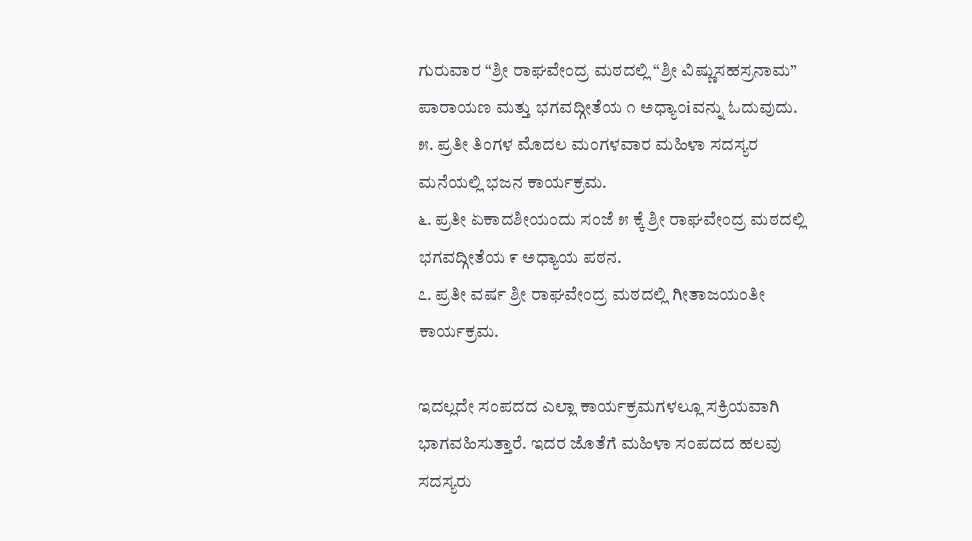ಗುರುವಾರ “ಶ್ರೀ ರಾಘವೇಂದ್ರ ಮಠದಲ್ಲಿ “ಶ್ರೀ ವಿಷ್ಣುಸಹಸ್ರನಾಮ” ಪಾರಾಯಣ ಮತ್ತು ಭಗವದ್ಗೀತೆಯ ೧ ಅಧ್ಯಾ೦iವನ್ನು ಓದುವುದು.
೫. ಪ್ರತೀ ತಿಂಗಳ ಮೊದಲ ಮಂಗಳವಾರ ಮಹಿಳಾ ಸದಸ್ಯರ ಮನೆಯಲ್ಲಿ ಭಜನ ಕಾರ್ಯಕ್ರಮ.
೬. ಪ್ರತೀ ಏಕಾದಶೀಯಂದು ಸಂಜೆ ೫ ಕ್ಕೆ ಶ್ರೀ ರಾಘವೇಂದ್ರ ಮಠದಲ್ಲಿ ಭಗವದ್ಗೀತೆಯ ೯ ಅಧ್ಯಾಯ ಪಠನ.
೭. ಪ್ರತೀ ವರ್ಷ ಶ್ರೀ ರಾಘವೇಂದ್ರ ಮಠದಲ್ಲಿ ಗೀತಾಜಯಂತೀ ಕಾರ್ಯಕ್ರಮ.

ಇದಲ್ಲದೇ ಸಂಪದದ ಎಲ್ಲಾ ಕಾರ್ಯಕ್ರಮಗಳಲ್ಲೂ ಸಕ್ರಿಯವಾಗಿ ಭಾಗವಹಿಸುತ್ತಾರೆ. ಇದರ ಜೊತೆಗೆ ಮಹಿಳಾ ಸಂಪದದ ಹಲವು ಸದಸ್ಯರು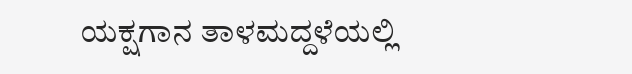ಯಕ್ಷಗಾನ ತಾಳಮದ್ದಳೆಯಲ್ಲಿ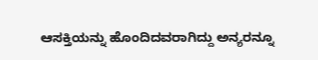ಆಸಕ್ತಿಯನ್ನು ಹೊಂದಿದವರಾಗಿದ್ದು ಅನ್ಯರನ್ನೂ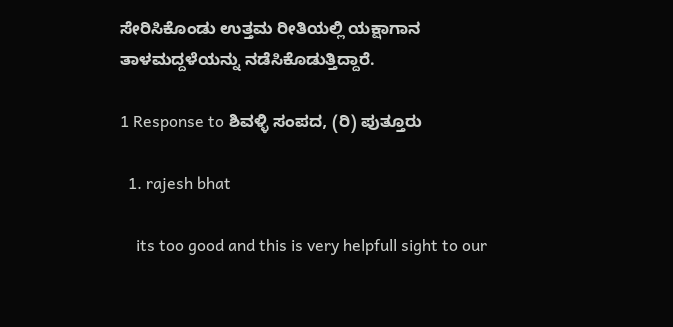ಸೇರಿಸಿಕೊಂಡು ಉತ್ತಮ ರೀತಿಯಲ್ಲಿ ಯಕ್ಷಾಗಾನ ತಾಳಮದ್ದಳೆಯನ್ನು ನಡೆಸಿಕೊಡುತ್ತಿದ್ದಾರೆ.

1 Response to ಶಿವಳ್ಳಿ ಸಂಪದ, (ರಿ) ಪುತ್ತೂರು

  1. rajesh bhat

    its too good and this is very helpfull sight to our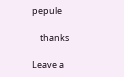pepule

    thanks

Leave a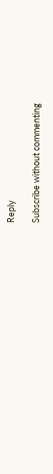Reply

Subscribe without commenting